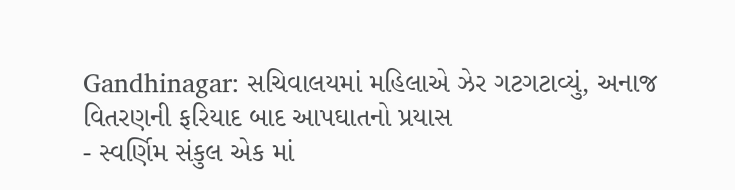Gandhinagar: સચિવાલયમાં મહિલાએ ઝેર ગટગટાવ્યું, અનાજ વિતરણની ફરિયાદ બાદ આપઘાતનો પ્રયાસ
- સ્વર્ણિમ સંકુલ એક માં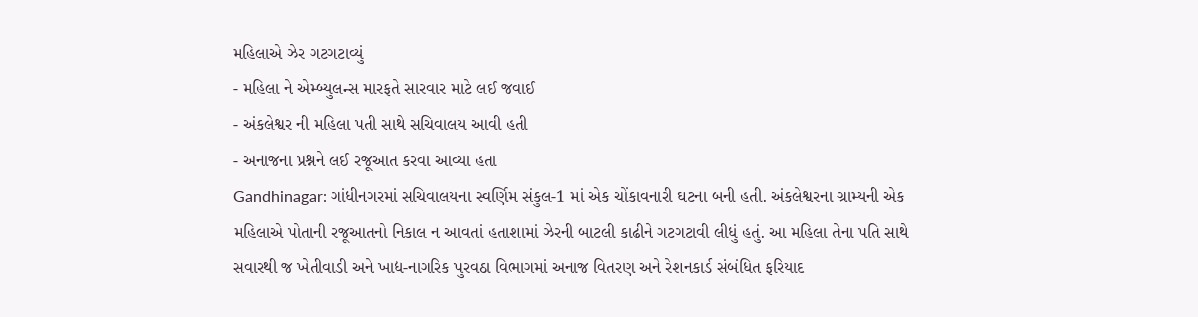મહિલાએ ઝેર ગટગટાવ્યું
- મહિલા ને એમ્બ્યુલન્સ મારફતે સારવાર માટે લઈ જવાઈ
- અંકલેશ્વર ની મહિલા પતી સાથે સચિવાલય આવી હતી
- અનાજના પ્રશ્નને લઈ રજૂઆત કરવા આવ્યા હતા
Gandhinagar: ગાંધીનગરમાં સચિવાલયના સ્વર્ણિમ સંકુલ-1 માં એક ચોંકાવનારી ઘટના બની હતી. અંકલેશ્વરના ગ્રામ્યની એક મહિલાએ પોતાની રજૂઆતનો નિકાલ ન આવતાં હતાશામાં ઝેરની બાટલી કાઢીને ગટગટાવી લીધું હતું. આ મહિલા તેના પતિ સાથે સવારથી જ ખેતીવાડી અને ખાદ્ય-નાગરિક પુરવઠા વિભાગમાં અનાજ વિતરણ અને રેશનકાર્ડ સંબંધિત ફરિયાદ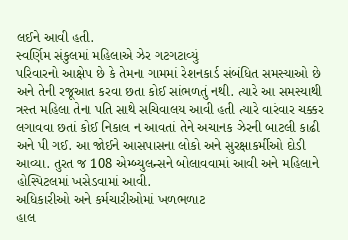લઈને આવી હતી.
સ્વર્ણિમ સંકુલમાં મહિલાએ ઝેર ગટગટાવ્યું
પરિવારનો આક્ષેપ છે કે તેમના ગામમાં રેશનકાર્ડ સંબંધિત સમસ્યાઓ છે અને તેની રજૂઆત કરવા છતા કોઈ સાંભળતું નથી. ત્યારે આ સમસ્યાથી ત્રસ્ત મહિલા તેના પતિ સાથે સચિવાલય આવી હતી ત્યારે વારંવાર ચક્કર લગાવવા છતાં કોઈ નિકાલ ન આવતાં તેને અચાનક ઝેરની બાટલી કાઢી અને પી ગઈ. આ જોઈને આસપાસના લોકો અને સુરક્ષાકર્મીઓ દોડી આવ્યા. તુરત જ 108 એમ્બ્યુલન્સને બોલાવવામાં આવી અને મહિલાને હોસ્પિટલમાં ખસેડવામાં આવી.
અધિકારીઓ અને કર્મચારીઓમાં ખળભળાટ
હાલ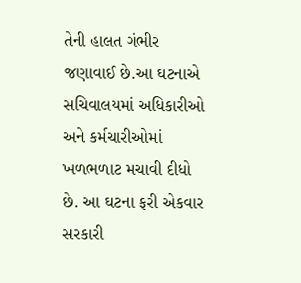તેની હાલત ગંભીર જણાવાઈ છે.આ ઘટનાએ સચિવાલયમાં અધિકારીઓ અને કર્મચારીઓમાં ખળભળાટ મચાવી દીધો છે. આ ઘટના ફરી એકવાર સરકારી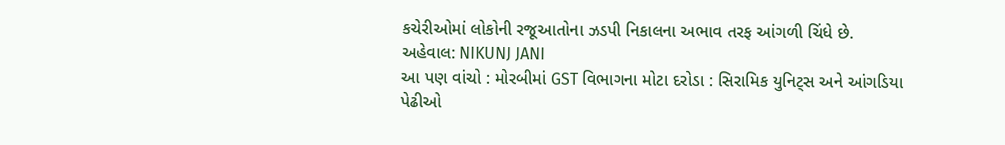કચેરીઓમાં લોકોની રજૂઆતોના ઝડપી નિકાલના અભાવ તરફ આંગળી ચિંધે છે.
અહેવાલ: NIKUNJ JANI
આ પણ વાંચો : મોરબીમાં GST વિભાગના મોટા દરોડા : સિરામિક યુનિટ્સ અને આંગડિયા પેઢીઓ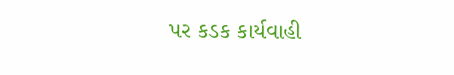પર કડક કાર્યવાહી